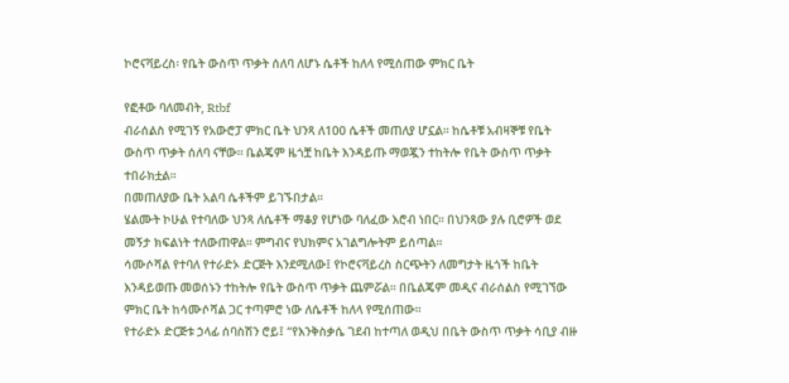ኮሮናቫይረስ፡ የቤት ውስጥ ጥቃት ሰለባ ለሆኑ ሴቶች ከለላ የሚሰጠው ምክር ቤት

የፎቶው ባለመብት, Rtbf
ብራሰልስ የሚገኝ የአውሮፓ ምክር ቤት ህንጻ ለ100 ሴቶች መጠለያ ሆኗል። ከሴቶቹ አብዛኞቹ የቤት ውስጥ ጥቃት ሰለባ ናቸው። ቤልጄም ዜጎቿ ከቤት እንዳይጡ ማወጇን ተከትሎ የቤት ውስጥ ጥቃት ተበራክቷል።
በመጠለያው ቤት አልባ ሴቶችም ይገኙበታል።
ሄልሙት ኮሁል የተባለው ህንጻ ለሴቶች ማቆያ የሆነው ባለፈው እሮብ ነበር። በህንጻው ያሉ ቢሮዎች ወደ መኝታ ክፍልነት ተለውጠዋል። ምግብና የህክምና አገልግሎትም ይሰጣል።
ሳሙሶሻል የተባለ የተራድኦ ድርጅት እንደሚለው፤ የኮሮናቫይረስ ስርጭትን ለመግታት ዜጎች ከቤት እንዳይወጡ መወሰኑን ተከትሎ የቤት ውስጥ ጥቃት ጨምሯል። በቤልጄም መዲና ብራሰልስ የሚገኘው ምክር ቤት ከሳሙሶሻል ጋር ተጣምሮ ነው ለሴቶች ከለላ የሚሰጠው።
የተራድኦ ድርጅቱ ኃላፊ ሰባስሽን ሮይ፤ “የእንቅስቃሴ ገደብ ከተጣለ ወዲህ በቤት ውስጥ ጥቃት ሳቢያ ብዙ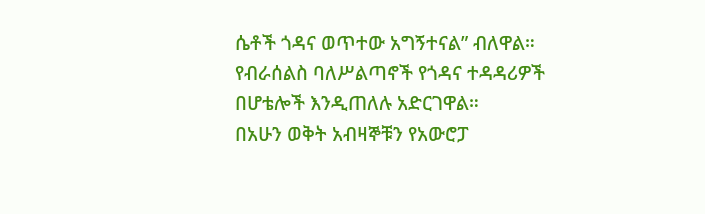ሴቶች ጎዳና ወጥተው አግኝተናል” ብለዋል። የብራሰልስ ባለሥልጣኖች የጎዳና ተዳዳሪዎች በሆቴሎች እንዲጠለሉ አድርገዋል።
በአሁን ወቅት አብዛኞቹን የአውሮፓ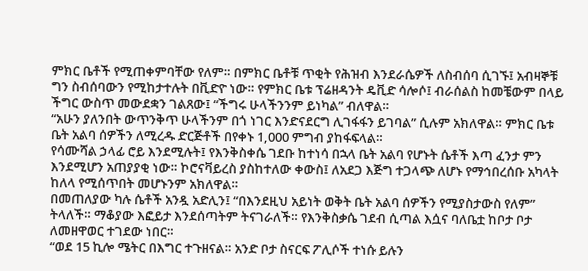ምክር ቤቶች የሚጠቀምባቸው የለም። በምክር ቤቶቹ ጥቂት የሕዝብ እንደራሴዎች ለስብሰባ ሲገኙ፤ አብዛኞቹ ግን ስብሰባውን የሚከታተሉት በቪድዮ ነው። የምክር ቤቱ ፕሬዘዳንት ዴቪድ ሳሎሶ፤ ብራሰልስ ከመቼውም በላይ ችግር ውስጥ መውደቋን ገልጸው፤ “ችግሩ ሁላችንንም ይነካል” ብለዋል።
“አሁን ያለንበት ውጥንቅጥ ሁላችንም በጎ ነገር እንድናደርግ ሊገፋፋን ይገባል” ሲሉም አክለዋል። ምክር ቤቱ ቤት አልባ ሰዎችን ለሚረዱ ድርጅቶች በየቀኑ 1,000 ምግብ ያከፋፍላል።
የሳሙሻል ኃላፊ ሮይ እንደሚሉት፤ የእንቅስቀሴ ገደቡ ከተነሳ በኋላ ቤት አልባ የሆኑት ሴቶች እጣ ፈንታ ምን እንደሚሆን አጠያያቂ ነው። ኮሮናቫይረስ ያስከተለው ቀውስ፤ ለአደጋ እጅግ ተጋላጭ ለሆኑ የማኅበረሰቡ አካላት ከለላ የሚሰጥበት መሆኑንም አክለዋል።
በመጠለያው ካሉ ሴቶች አንዷ አድሊን፤ “በእንደዚህ አይነት ወቅት ቤት አልባ ሰዎችን የሚያስታውስ የለም” ትላለች። ማቆያው እፎይታ እንደሰጣትም ትናገራለች። የእንቅስቃሴ ገደብ ሲጣል እሷና ባለቤቷ ከቦታ ቦታ ለመዘዋወር ተገደው ነበር።
“ወደ 15 ኪሎ ሜትር በእግር ተጉዘናል። አንድ ቦታ ስናርፍ ፖሊሶች ተነሱ ይሉን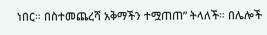ነበር። በስተመጨረሻ አቅማችን ተሟጠጠ” ትላለች። በሌሎች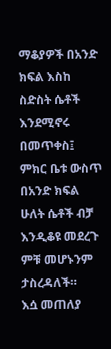ማቆያዎች በአንድ ክፍል እስከ ስድስት ሴቶች እንደሚኖሩ በመጥቀስ፤ ምክር ቤቱ ውስጥ በአንድ ክፍል ሁለት ሴቶች ብቻ እንዲቆዩ መደረጉ ምቹ መሆኑንም ታስረዳለች።
እሷ መጠለያ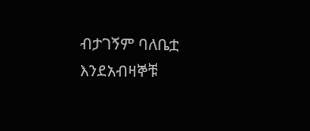ብታገኝም ባለቤቷ እንደአብዛኞቹ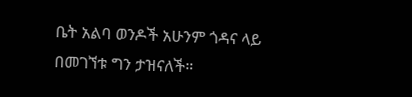ቤት አልባ ወንዶች አሁንም ጎዳና ላይ በመገኘቱ ግን ታዝናለች።